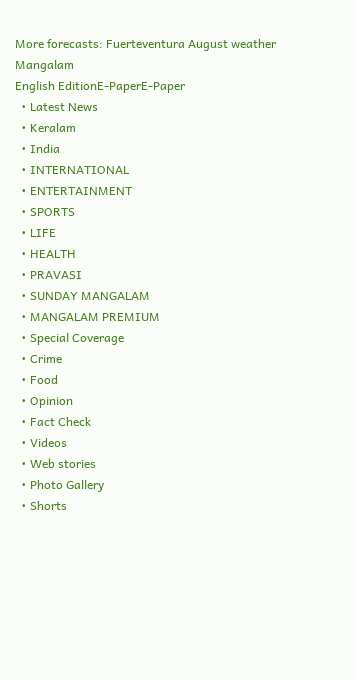More forecasts: Fuerteventura August weather
Mangalam
English EditionE-PaperE-Paper
  • Latest News
  • Keralam
  • India
  • INTERNATIONAL
  • ENTERTAINMENT
  • SPORTS
  • LIFE
  • HEALTH
  • PRAVASI
  • SUNDAY MANGALAM
  • MANGALAM PREMIUM
  • Special Coverage
  • Crime
  • Food
  • Opinion
  • Fact Check
  • Videos
  • Web stories
  • Photo Gallery
  • Shorts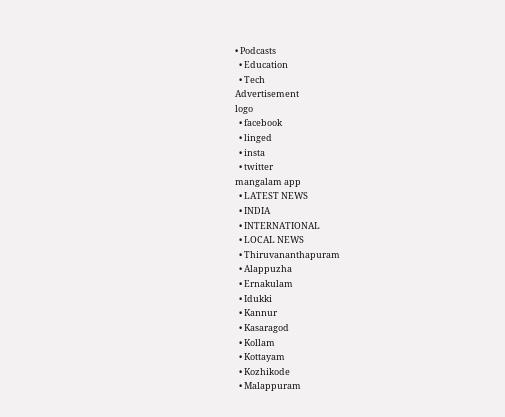• Podcasts
  • Education
  • Tech
Advertisement
logo
  • facebook
  • linged
  • insta
  • twitter
mangalam app
  • LATEST NEWS
  • INDIA
  • INTERNATIONAL
  • LOCAL NEWS
  • Thiruvananthapuram
  • Alappuzha
  • Ernakulam
  • Idukki
  • Kannur
  • Kasaragod
  • Kollam
  • Kottayam
  • Kozhikode
  • Malappuram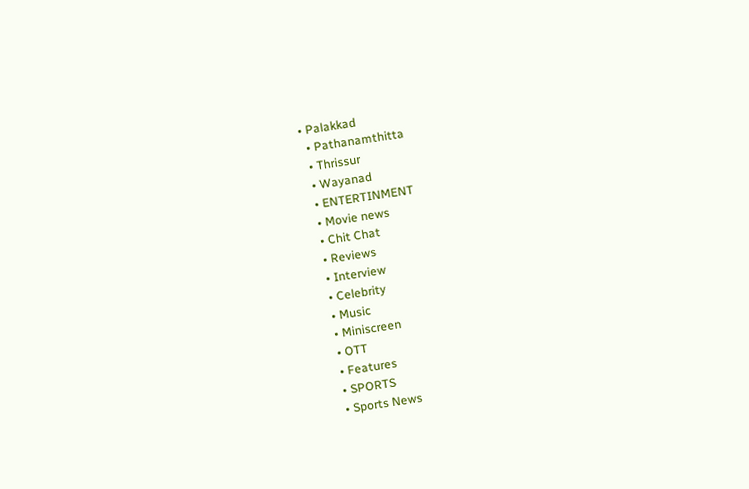• Palakkad
  • Pathanamthitta
  • Thrissur
  • Wayanad
  • ENTERTINMENT
  • Movie news
  • Chit Chat
  • Reviews
  • Interview
  • Celebrity
  • Music
  • Miniscreen
  • OTT
  • Features
  • SPORTS
  • Sports News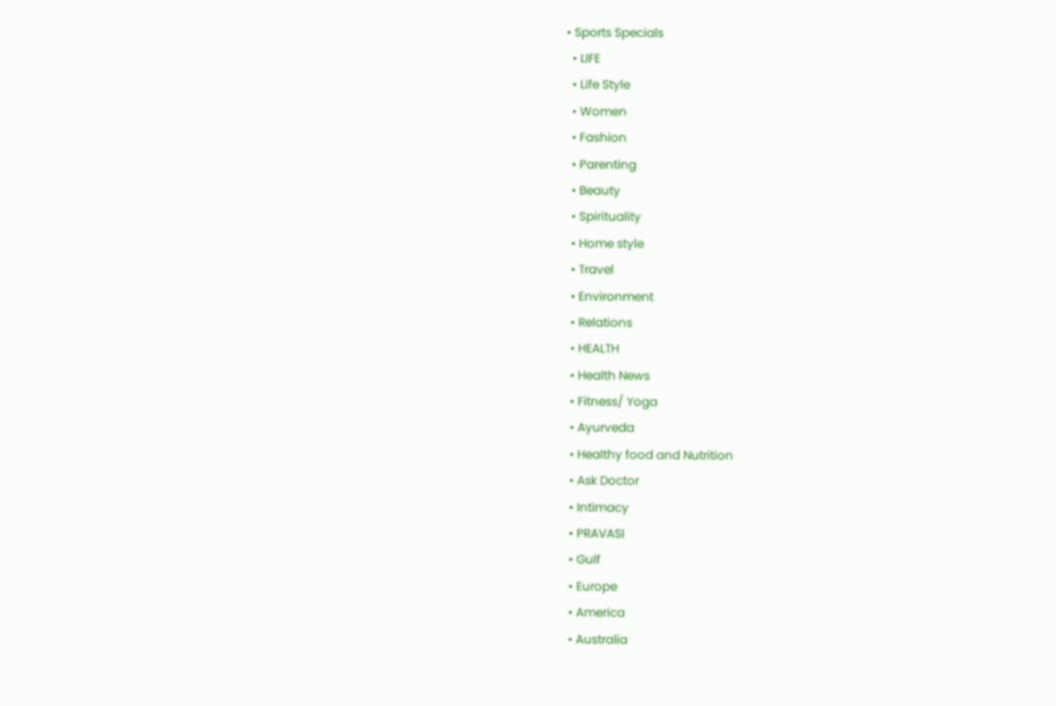• Sports Specials
  • LIFE
  • Life Style
  • Women
  • Fashion
  • Parenting
  • Beauty
  • Spirituality
  • Home style
  • Travel
  • Environment
  • Relations
  • HEALTH
  • Health News
  • Fitness/ Yoga
  • Ayurveda
  • Healthy food and Nutrition
  • Ask Doctor
  • Intimacy
  • PRAVASI
  • Gulf
  • Europe
  • America
  • Australia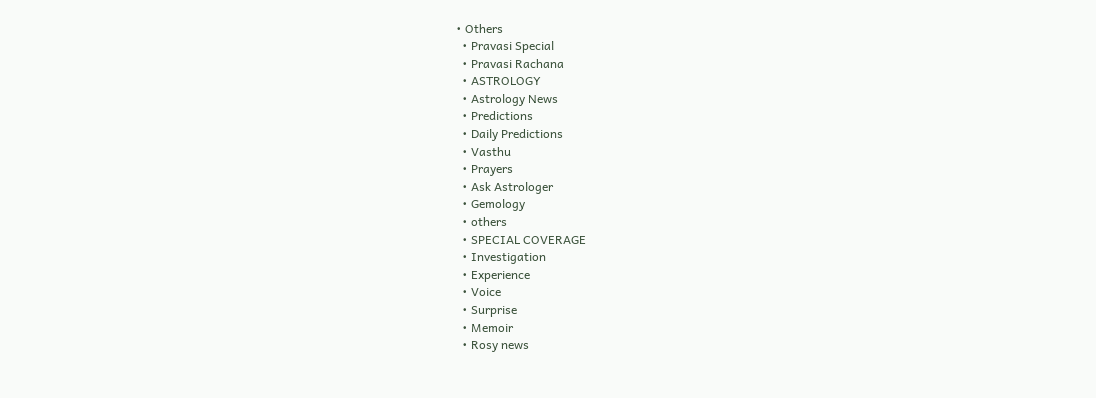• Others
  • Pravasi Special
  • Pravasi Rachana
  • ASTROLOGY
  • Astrology News
  • Predictions
  • Daily Predictions
  • Vasthu
  • Prayers
  • Ask Astrologer
  • Gemology
  • others
  • SPECIAL COVERAGE
  • Investigation
  • Experience
  • Voice
  • Surprise
  • Memoir
  • Rosy news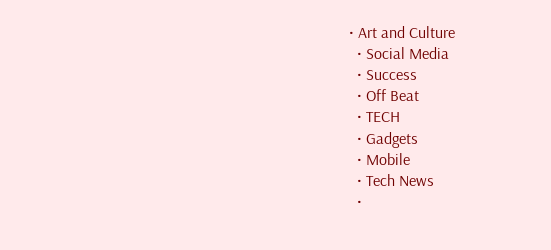• Art and Culture
  • Social Media
  • Success
  • Off Beat
  • TECH
  • Gadgets
  • Mobile
  • Tech News
  •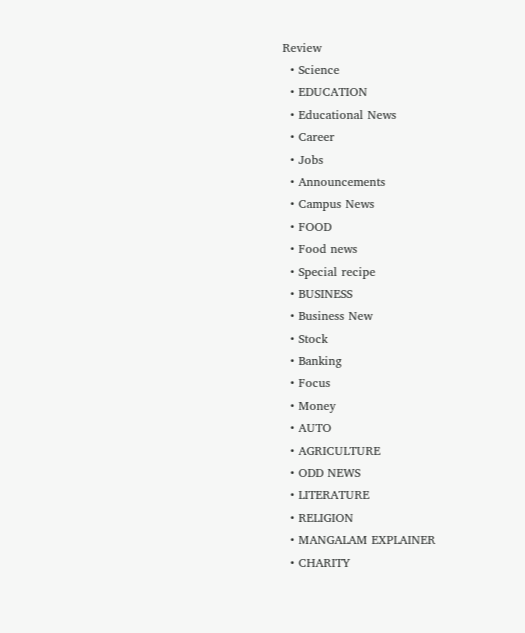Review
  • Science
  • EDUCATION
  • Educational News
  • Career
  • Jobs
  • Announcements
  • Campus News
  • FOOD
  • Food news
  • Special recipe
  • BUSINESS
  • Business New
  • Stock
  • Banking
  • Focus
  • Money
  • AUTO
  • AGRICULTURE
  • ODD NEWS
  • LITERATURE
  • RELIGION
  • MANGALAM EXPLAINER
  • CHARITY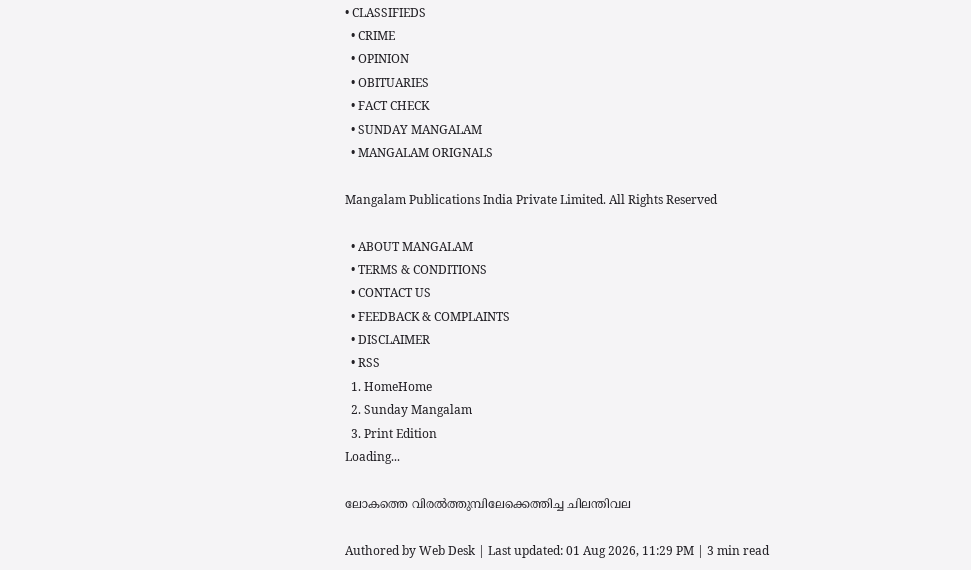• CLASSIFIEDS
  • CRIME
  • OPINION
  • OBITUARIES
  • FACT CHECK
  • SUNDAY MANGALAM
  • MANGALAM ORIGNALS

Mangalam Publications India Private Limited. All Rights Reserved

  • ABOUT MANGALAM
  • TERMS & CONDITIONS
  • CONTACT US
  • FEEDBACK & COMPLAINTS
  • DISCLAIMER
  • RSS
  1. HomeHome
  2. Sunday Mangalam
  3. Print Edition
Loading...

ലോകത്തെ വിരല്‍ത്തുമ്പിലേക്കെത്തിച്ച ചിലന്തിവല

Authored by Web Desk | Last updated: 01 Aug 2026, 11:29 PM | 3 min read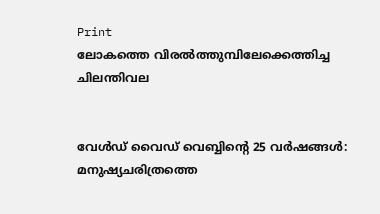Print
ലോകത്തെ വിരല്‍ത്തുമ്പിലേക്കെത്തിച്ച ചിലന്തിവല


വേള്‍ഡ്‌ വൈഡ്‌ വെബ്ബിന്റെ 25 വര്‍ഷങ്ങള്‍: മനുഷ്യചരിത്രത്തെ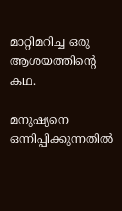മാറ്റിമറിച്ച ഒരു ആശയത്തിന്റെ കഥ.

മനുഷ്യനെ ഒന്നിപ്പിക്കുന്നതില്‍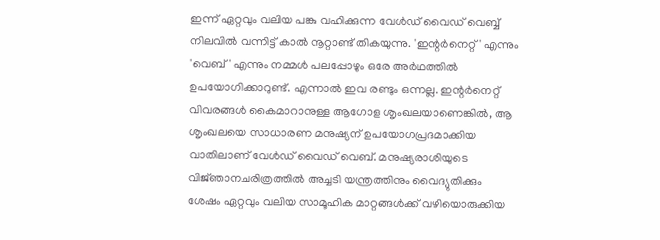ഇന്ന്‌ ഏറ്റവും വലിയ പങ്കു വഹിക്കുന്ന വേള്‍ഡ്‌ വൈഡ്‌ വെബ്ബ്‌ നിലവില്‍ വന്നിട്ട്‌ കാല്‍ നൂറ്റാണ്ട്‌ തികയുന്നു. 'ഇന്റര്‍നെറ്റ്‌' എന്നും 'വെബ്‌' എന്നും നമ്മള്‍ പലപ്പോഴും ഒരേ അര്‍ഥത്തില്‍ ഉപയോഗിക്കാറുണ്ട്‌. എന്നാല്‍ ഇവ രണ്ടും ഒന്നല്ല. ഇന്റര്‍നെറ്റ്‌ വിവരങ്ങള്‍ കൈമാറാനുള്ള ആഗോള ശൃംഖലയാണെങ്കില്‍, ആ ശൃംഖലയെ സാധാരണ മനുഷ്യന്‌ ഉപയോഗപ്രദമാക്കിയ വാതിലാണ്‌ വേള്‍ഡ്‌ വൈഡ്‌ വെബ്‌. മനുഷ്യരാശിയുടെ വിജ്‌ഞാനചരിത്രത്തില്‍ അച്ചടി യന്ത്രത്തിനും വൈദ്യുതിക്കും ശേഷം ഏറ്റവും വലിയ സാമൂഹിക മാറ്റങ്ങള്‍ക്ക്‌ വഴിയൊരുക്കിയ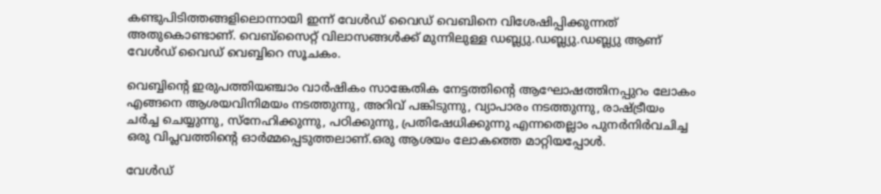കണ്ടുപിടിത്തങ്ങളിലൊന്നായി ഇന്ന്‌ വേള്‍ഡ്‌ വൈഡ്‌ വെബിനെ വിശേഷിപ്പിക്കുന്നത്‌ അതുകൊണ്ടാണ്‌. വെബ്‌സൈറ്റ്‌ വിലാസങ്ങള്‍ക്ക്‌ മുന്നിലുള്ള ഡബ്ല്യു.ഡബ്ല്യു.ഡബ്ല്യു ആണ്‌ വേള്‍ഡ്‌ വൈഡ്‌ വെബ്ബിറെ സൂചകം.

വെബ്ബിന്റെ ഇരുപത്തിയഞ്ചാം വാര്‍ഷികം സാങ്കേതിക നേട്ടത്തിന്റെ ആഘോഷത്തിനപ്പുറം ലോകം എങ്ങനെ ആശയവിനിമയം നടത്തുന്നു, അറിവ്‌ പങ്കിടുന്നു, വ്യാപാരം നടത്തുന്നു, രാഷ്‌ട്രീയം ചര്‍ച്ച ചെയ്യുന്നു, സ്‌നേഹിക്കുന്നു, പഠിക്കുന്നു, പ്രതിഷേധിക്കുന്നു എന്നതെല്ലാം പുനര്‍നിര്‍വചിച്ച ഒരു വിപ്ലവത്തിന്റെ ഓര്‍മ്മപ്പെടുത്തലാണ്‌.ഒരു ആശയം ലോകത്തെ മാറ്റിയപ്പോള്‍.

വേള്‍ഡ്‌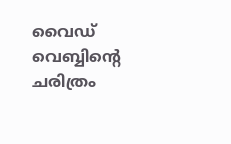വൈഡ്‌ വെബ്ബിന്റെ ചരിത്രം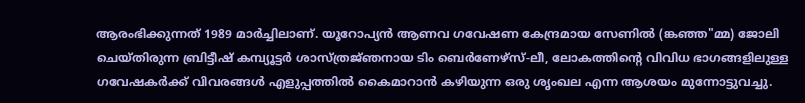ആരംഭിക്കുന്നത്‌ 1989 മാര്‍ച്ചിലാണ്‌. യൂറോപ്യന്‍ ആണവ ഗവേഷണ കേന്ദ്രമായ സേണില്‍ (ങ്കഞ്ഞ"മ്മ) ജോലി ചെയ്‌തിരുന്ന ബ്രിട്ടീഷ്‌ കമ്പ്യൂട്ടര്‍ ശാസ്‌ത്രജ്‌ഞനായ ടിം ബെര്‍ണേഴ്‌സ്-ലീ, ലോകത്തിന്റെ വിവിധ ഭാഗങ്ങളിലുള്ള ഗവേഷകര്‍ക്ക്‌ വിവരങ്ങള്‍ എളുപ്പത്തില്‍ കൈമാറാന്‍ കഴിയുന്ന ഒരു ശൃംഖല എന്ന ആശയം മുന്നോട്ടുവച്ചു.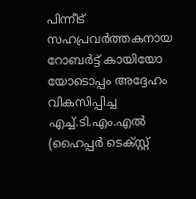പിന്നീട്‌ സഹപ്രവര്‍ത്തകനായ റോബര്‍ട്ട്‌ കായിയോ യോടൊപ്പം അദ്ദേഹം വികസിപ്പിച്ച എച്ച്‌.ടി.എം.എല്‍ (ഹൈപ്പര്‍ ടെക്‌സ്റ്റ്‌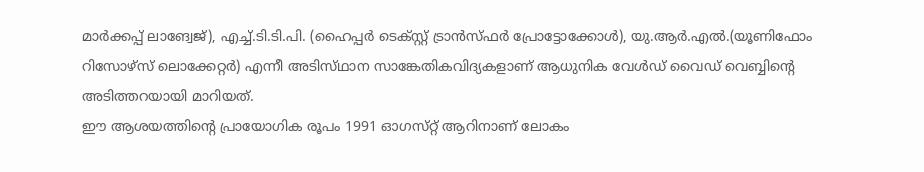മാര്‍ക്കപ്പ്‌ ലാങ്വേജ്‌), എച്ച്‌.ടി.ടി.പി. (ഹൈപ്പര്‍ ടെക്‌സ്റ്റ്‌ ട്രാന്‍സ്‌ഫര്‍ പ്രോട്ടോക്കോള്‍), യു.ആര്‍.എല്‍.(യൂണിഫോം റിസോഴ്‌സ് ലൊക്കേറ്റര്‍) എന്നീ അടിസ്‌ഥാന സാങ്കേതികവിദ്യകളാണ്‌ ആധുനിക വേള്‍ഡ്‌ വൈഡ്‌ വെബ്ബിന്റെ അടിത്തറയായി മാറിയത്‌.
ഈ ആശയത്തിന്റെ പ്രായോഗിക രൂപം 1991 ഓഗസ്‌റ്റ് ആറിനാണ്‌ ലോകം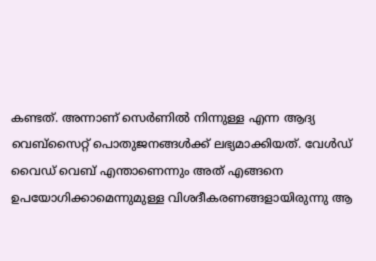കണ്ടത്‌. അന്നാണ്‌ സെര്‍ണില്‍ നിന്നുള്ള എന്ന ആദ്യ വെബ്‌സൈറ്റ്‌ പൊതുജനങ്ങള്‍ക്ക്‌ ലഭ്യമാക്കിയത്‌. വേള്‍ഡ്‌ വൈഡ്‌ വെബ്‌ എന്താണെന്നും അത്‌ എങ്ങനെ ഉപയോഗിക്കാമെന്നുമുള്ള വിശദീകരണങ്ങളായിരുന്നു ആ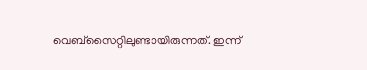വെബ്‌സൈറ്റിലുണ്ടായിരുന്നത്‌. ഇന്ന്‌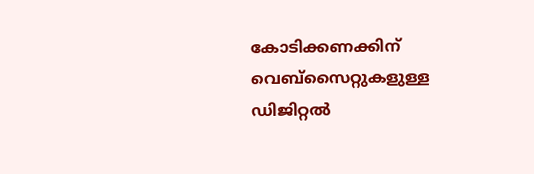കോടിക്കണക്കിന്‌ വെബ്‌സൈറ്റുകളുള്ള ഡിജിറ്റല്‍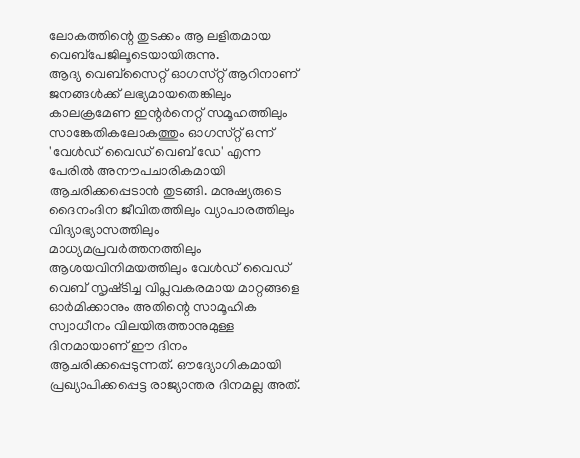ലോകത്തിന്റെ തുടക്കം ആ ലളിതമായ വെബ്‌പേജിലൂടെയായിരുന്നു.
ആദ്യ വെബ്‌സൈറ്റ്‌ ഓഗസ്‌റ്റ് ആറിനാണ്‌ ജനങ്ങള്‍ക്ക്‌ ലഭ്യമായതെങ്കിലും കാലക്രമേണ ഇന്റര്‍നെറ്റ്‌ സമൂഹത്തിലും സാങ്കേതികലോകത്തും ഓഗസ്‌റ്റ് ഒന്ന്‌ 'വേള്‍ഡ്‌ വൈഡ്‌ വെബ്‌ ഡേ' എന്ന പേരില്‍ അനൗപചാരികമായി ആചരിക്കപ്പെടാന്‍ തുടങ്ങി. മനുഷ്യരുടെ ദൈനംദിന ജീവിതത്തിലും വ്യാപാരത്തിലും വിദ്യാഭ്യാസത്തിലും മാധ്യമപ്രവര്‍ത്തനത്തിലും ആശയവിനിമയത്തിലും വേള്‍ഡ്‌ വൈഡ്‌ വെബ്‌ സൃഷ്‌ടിച്ച വിപ്ലവകരമായ മാറ്റങ്ങളെ ഓര്‍മിക്കാനും അതിന്റെ സാമൂഹിക സ്വാധീനം വിലയിരുത്താനുമുള്ള ദിനമായാണ്‌ ഈ ദിനം ആചരിക്കപ്പെടുന്നത്‌. ഔദ്യോഗികമായി പ്രഖ്യാപിക്കപ്പെട്ട രാജ്യാന്തര ദിനമല്ല അത്‌.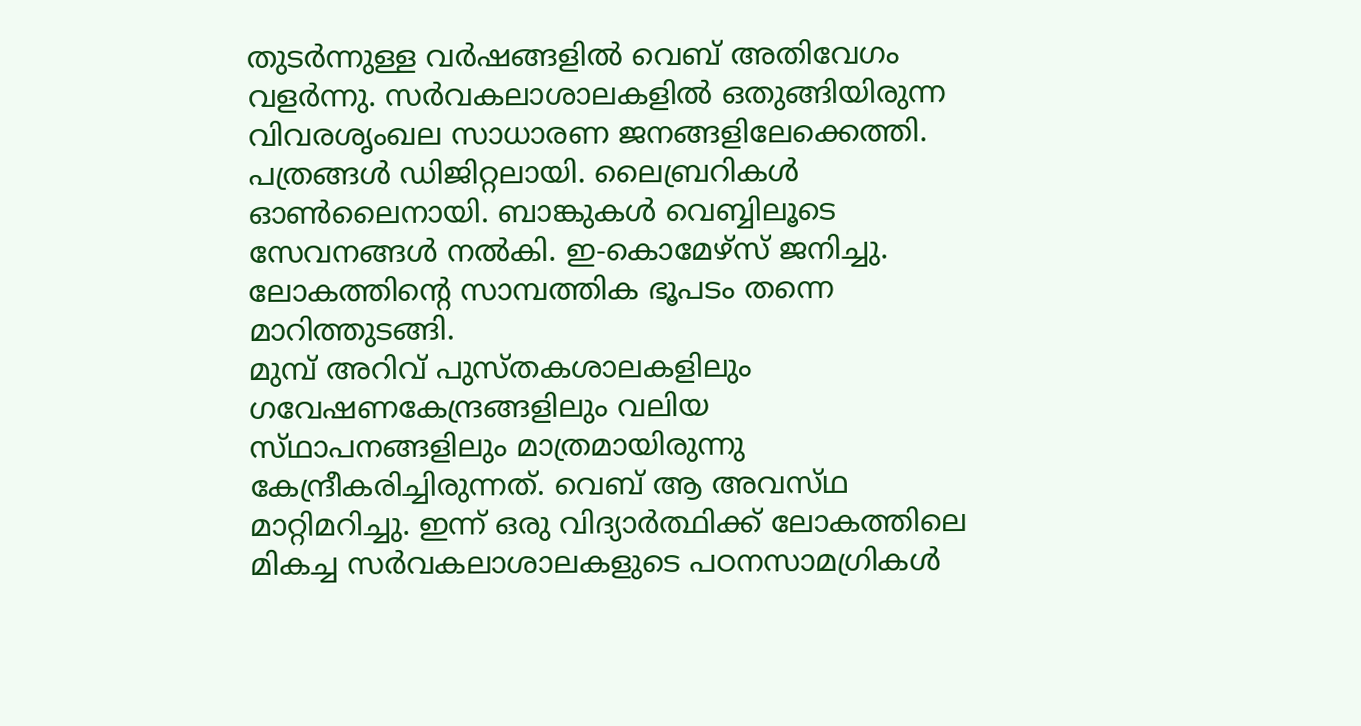തുടര്‍ന്നുള്ള വര്‍ഷങ്ങളില്‍ വെബ്‌ അതിവേഗം വളര്‍ന്നു. സര്‍വകലാശാലകളില്‍ ഒതുങ്ങിയിരുന്ന വിവരശൃംഖല സാധാരണ ജനങ്ങളിലേക്കെത്തി. പത്രങ്ങള്‍ ഡിജിറ്റലായി. ലൈബ്രറികള്‍ ഓണ്‍ലൈനായി. ബാങ്കുകള്‍ വെബ്ബിലൂടെ സേവനങ്ങള്‍ നല്‍കി. ഇ-കൊമേഴ്‌സ് ജനിച്ചു. ലോകത്തിന്റെ സാമ്പത്തിക ഭൂപടം തന്നെ മാറിത്തുടങ്ങി.
മുമ്പ്‌ അറിവ്‌ പുസ്‌തകശാലകളിലും ഗവേഷണകേന്ദ്രങ്ങളിലും വലിയ സ്‌ഥാപനങ്ങളിലും മാത്രമായിരുന്നു കേന്ദ്രീകരിച്ചിരുന്നത്‌. വെബ്‌ ആ അവസ്‌ഥ മാറ്റിമറിച്ചു. ഇന്ന്‌ ഒരു വിദ്യാര്‍ത്ഥിക്ക്‌ ലോകത്തിലെ മികച്ച സര്‍വകലാശാലകളുടെ പഠനസാമഗ്രികള്‍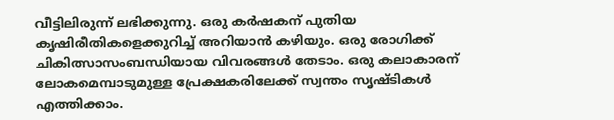വീട്ടിലിരുന്ന്‌ ലഭിക്കുന്നു. ഒരു കര്‍ഷകന്‌ പുതിയ കൃഷിരീതികളെക്കുറിച്ച്‌ അറിയാന്‍ കഴിയും. ഒരു രോഗിക്ക്‌ ചികിത്സാസംബന്ധിയായ വിവരങ്ങള്‍ തേടാം. ഒരു കലാകാരന്‌ ലോകമെമ്പാടുമുള്ള പ്രേക്ഷകരിലേക്ക്‌ സ്വന്തം സൃഷ്‌ടികള്‍ എത്തിക്കാം.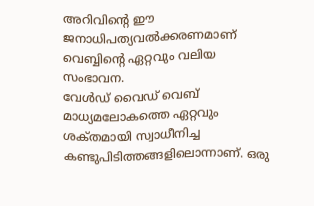അറിവിന്റെ ഈ ജനാധിപത്യവല്‍ക്കരണമാണ്‌ വെബ്ബിന്റെ ഏറ്റവും വലിയ സംഭാവന.
വേള്‍ഡ്‌ വൈഡ്‌ വെബ്‌ മാധ്യമലോകത്തെ ഏറ്റവും ശക്‌തമായി സ്വാധീനിച്ച കണ്ടുപിടിത്തങ്ങളിലൊന്നാണ്‌. ഒരു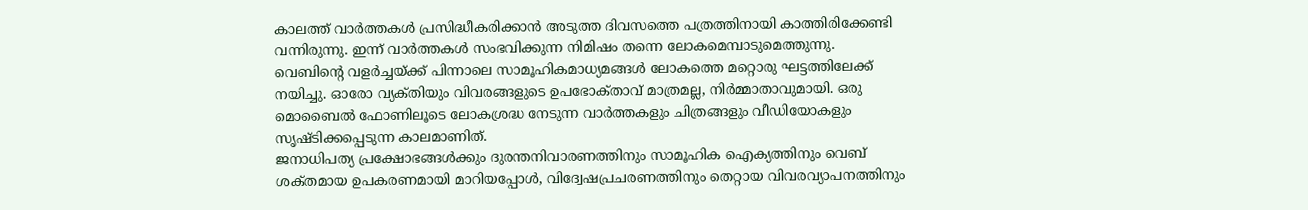കാലത്ത്‌ വാര്‍ത്തകള്‍ പ്രസിദ്ധീകരിക്കാന്‍ അടുത്ത ദിവസത്തെ പത്രത്തിനായി കാത്തിരിക്കേണ്ടി വന്നിരുന്നു. ഇന്ന്‌ വാര്‍ത്തകള്‍ സംഭവിക്കുന്ന നിമിഷം തന്നെ ലോകമെമ്പാടുമെത്തുന്നു.
വെബിന്റെ വളര്‍ച്ചയ്‌ക്ക് പിന്നാലെ സാമൂഹികമാധ്യമങ്ങള്‍ ലോകത്തെ മറ്റൊരു ഘട്ടത്തിലേക്ക്‌ നയിച്ചു. ഓരോ വ്യക്‌തിയും വിവരങ്ങളുടെ ഉപഭോക്‌താവ്‌ മാത്രമല്ല, നിര്‍മ്മാതാവുമായി. ഒരു മൊബൈല്‍ ഫോണിലൂടെ ലോകശ്രദ്ധ നേടുന്ന വാര്‍ത്തകളും ചിത്രങ്ങളും വീഡിയോകളും സൃഷ്‌ടിക്കപ്പെടുന്ന കാലമാണിത്‌.
ജനാധിപത്യ പ്രക്ഷോഭങ്ങള്‍ക്കും ദുരന്തനിവാരണത്തിനും സാമൂഹിക ഐക്യത്തിനും വെബ്‌ ശക്‌തമായ ഉപകരണമായി മാറിയപ്പോള്‍, വിദ്വേഷപ്രചരണത്തിനും തെറ്റായ വിവരവ്യാപനത്തിനും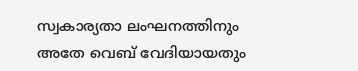സ്വകാര്യതാ ലംഘനത്തിനും അതേ വെബ്‌ വേദിയായതും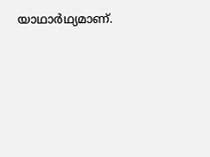യാഥാര്‍ഥ്യമാണ്‌.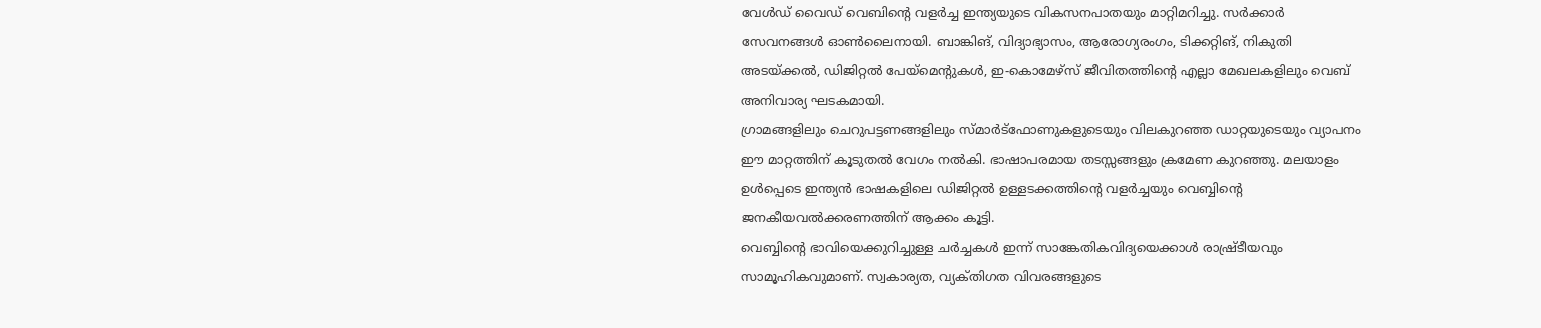വേള്‍ഡ്‌ വൈഡ്‌ വെബിന്റെ വളര്‍ച്ച ഇന്ത്യയുടെ വികസനപാതയും മാറ്റിമറിച്ചു. സര്‍ക്കാര്‍ സേവനങ്ങള്‍ ഓണ്‍ലൈനായി. ബാങ്കിങ്‌, വിദ്യാഭ്യാസം, ആരോഗ്യരംഗം, ടിക്കറ്റിങ്‌, നികുതി അടയ്‌ക്കല്‍, ഡിജിറ്റല്‍ പേയ്‌മെന്റുകള്‍, ഇ-കൊമേഴ്‌സ് ജീവിതത്തിന്റെ എല്ലാ മേഖലകളിലും വെബ്‌ അനിവാര്യ ഘടകമായി.
ഗ്രാമങ്ങളിലും ചെറുപട്ടണങ്ങളിലും സ്‌മാര്‍ട്‌ഫോണുകളുടെയും വിലകുറഞ്ഞ ഡാറ്റയുടെയും വ്യാപനം ഈ മാറ്റത്തിന്‌ കൂടുതല്‍ വേഗം നല്‍കി. ഭാഷാപരമായ തടസ്സങ്ങളും ക്രമേണ കുറഞ്ഞു. മലയാളം ഉള്‍പ്പെടെ ഇന്ത്യന്‍ ഭാഷകളിലെ ഡിജിറ്റല്‍ ഉള്ളടക്കത്തിന്റെ വളര്‍ച്ചയും വെബ്ബിന്റെ ജനകീയവല്‍ക്കരണത്തിന്‌ ആക്കം കൂട്ടി.
വെബ്ബിന്റെ ഭാവിയെക്കുറിച്ചുള്ള ചര്‍ച്ചകള്‍ ഇന്ന്‌ സാങ്കേതികവിദ്യയെക്കാള്‍ രാഷ്ര്‌ടീയവും സാമൂഹികവുമാണ്‌. സ്വകാര്യത, വ്യക്‌തിഗത വിവരങ്ങളുടെ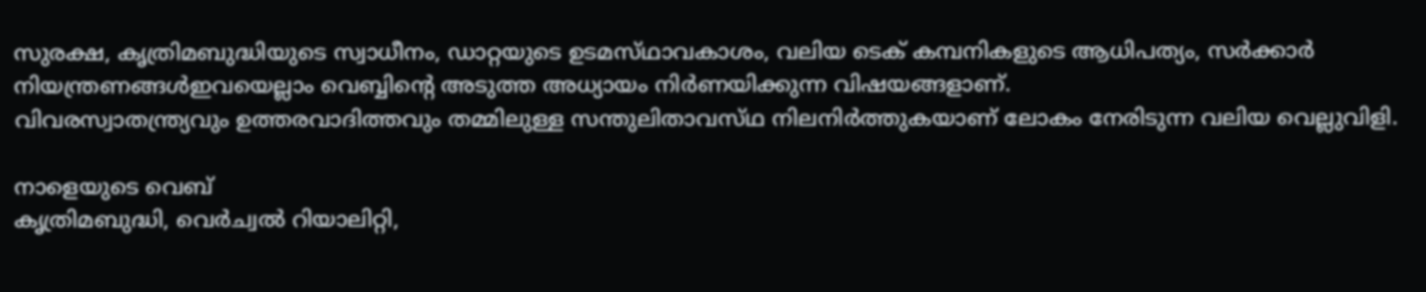സുരക്ഷ, കൃത്രിമബുദ്ധിയുടെ സ്വാധീനം, ഡാറ്റയുടെ ഉടമസ്‌ഥാവകാശം, വലിയ ടെക്‌ കമ്പനികളുടെ ആധിപത്യം, സര്‍ക്കാര്‍ നിയന്ത്രണങ്ങള്‍ഇവയെല്ലാം വെബ്ബിന്റെ അടുത്ത അധ്യായം നിര്‍ണയിക്കുന്ന വിഷയങ്ങളാണ്‌.
വിവരസ്വാതന്ത്ര്യവും ഉത്തരവാദിത്തവും തമ്മിലുള്ള സന്തുലിതാവസ്‌ഥ നിലനിര്‍ത്തുകയാണ്‌ ലോകം നേരിടുന്ന വലിയ വെല്ലുവിളി.

നാളെയുടെ വെബ്‌
കൃത്രിമബുദ്ധി, വെര്‍ച്വല്‍ റിയാലിറ്റി,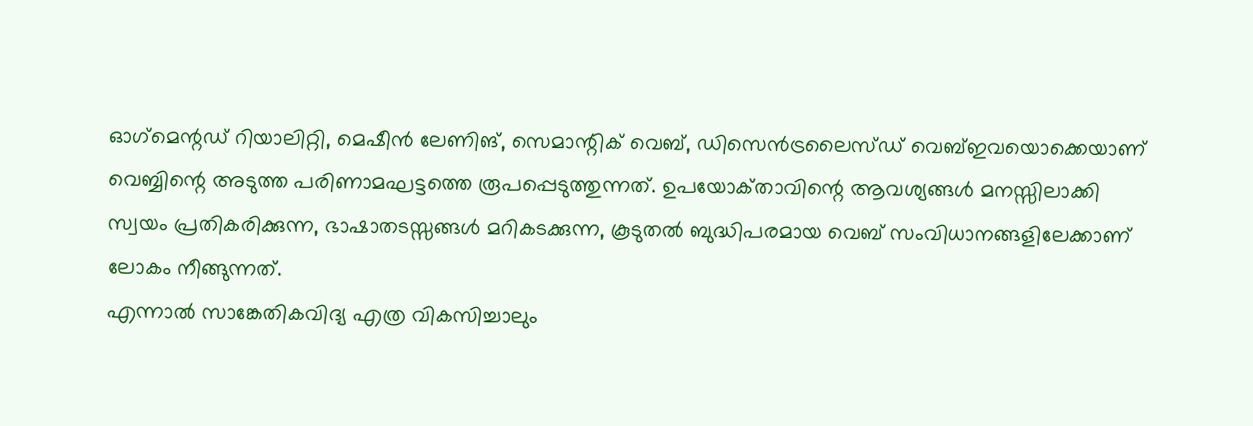ഓഗ്‌മെന്റഡ്‌ റിയാലിറ്റി, മെഷീന്‍ ലേണിങ്‌, സെമാന്റിക്‌ വെബ്‌, ഡിസെന്‍ട്രലൈസ്‌ഡ് വെബ്‌ഇവയൊക്കെയാണ്‌ വെബ്ബിന്റെ അടുത്ത പരിണാമഘട്ടത്തെ രൂപപ്പെടുത്തുന്നത്‌. ഉപയോക്‌താവിന്റെ ആവശ്യങ്ങള്‍ മനസ്സിലാക്കി സ്വയം പ്രതികരിക്കുന്ന, ഭാഷാതടസ്സങ്ങള്‍ മറികടക്കുന്ന, കൂടുതല്‍ ബുദ്ധിപരമായ വെബ്‌ സംവിധാനങ്ങളിലേക്കാണ്‌ ലോകം നീങ്ങുന്നത്‌.
എന്നാല്‍ സാങ്കേതികവിദ്യ എത്ര വികസിച്ചാലും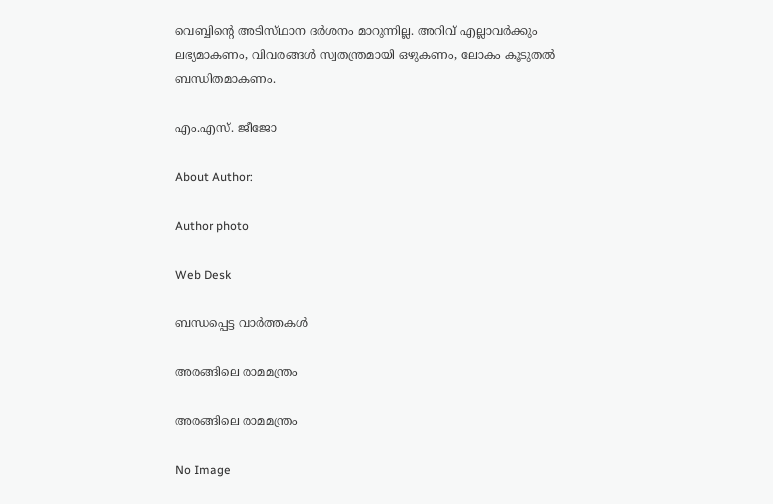വെബ്ബിന്റെ അടിസ്‌ഥാന ദര്‍ശനം മാറുന്നില്ല. അറിവ്‌ എല്ലാവര്‍ക്കും ലഭ്യമാകണം, വിവരങ്ങള്‍ സ്വതന്ത്രമായി ഒഴുകണം, ലോകം കൂടുതല്‍ ബന്ധിതമാകണം.

എം.എസ്‌. ജീജോ

About Author:

Author photo

Web Desk

ബന്ധപ്പെട്ട വാർത്തകൾ

അരങ്ങിലെ രാമമന്ത്രം

അരങ്ങിലെ രാമമന്ത്രം

No Image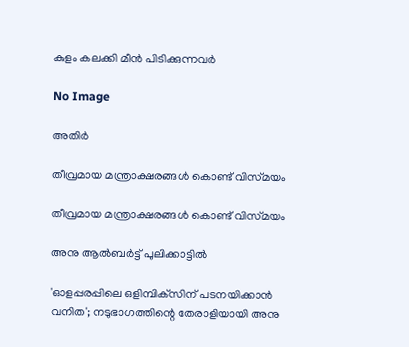കുളം കലക്കി മീന്‍ പിടിക്കുന്നവര്‍

No Image

അതിര്‍

തീവ്രമായ മന്ത്രാക്ഷരങ്ങള്‍ കൊണ്ട്‌ വിസ്‌മയം

തീവ്രമായ മന്ത്രാക്ഷരങ്ങള്‍ കൊണ്ട്‌ വിസ്‌മയം

അനു ആല്‍ബര്‍ട്ട് പുലിക്കാട്ടില്‍

'ഓളപ്പരപ്പിലെ ഒളിമ്പിക്‌സിന് പടനയിക്കാന്‍ വനിത'; നടുഭാഗത്തിന്റെ തേരാളിയായി അനു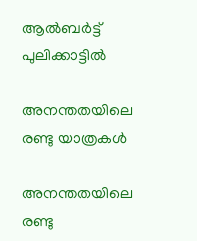ആല്‍ബര്‍ട്ട് പുലിക്കാട്ടില്‍

അനന്തതയിലെ രണ്ടു യാത്രകള്‍

അനന്തതയിലെ രണ്ടു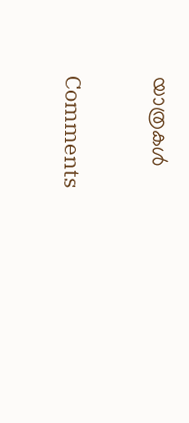യാത്രകള്‍

Comments